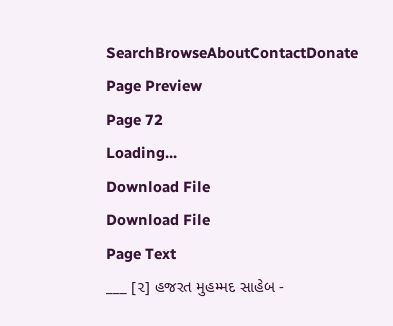SearchBrowseAboutContactDonate
Page Preview
Page 72
Loading...
Download File
Download File
Page Text
___ [૨] હજરત મુહમ્મદ સાહેબ -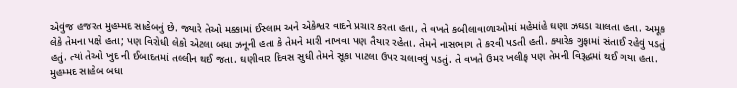એવુંજ હજરત મુહમ્મદ સાહેબનું છે. જ્યારે તેઓ મક્કામાં ઈસ્લામ અને એકેશ્વર વાદને પ્રચાર કરતા હતા, તે વખતે કબીલાવાળાઓમાં મહેમાંહે ઘણા ઝઘડા ચાલતા હતા. અમૂક લેકે તેમના પક્ષે હતા; પણ વિરોધી લેકો એટલા બધા ઝનૂની હતા કે તેમને મારી નાખવા પણ તૈયાર રહેતા. તેમને નાસભાગ તે કરવી પડતી હતી. ક્યારેક ગુફામાં સંતાઈ રહેવું પડતું હતું. ત્યાં તેઓ ખુદ ની ઈબાદતમાં તલ્લીન થઈ જતા. ઘણીવાર દિવસ સુધી તેમને સૂકા પાટલા ઉપર ચલાવવું પડતું. તે વખતે ઉમર ખલીફ પણ તેમની વિરૂદ્ધમાં થઈ ગયા હતા. મુહમ્મદ સાહેબ બધા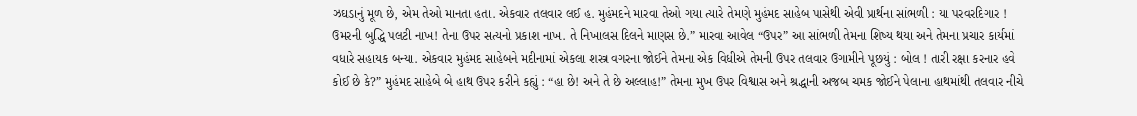ઝઘડાનું મૂળ છે, એમ તેઓ માનતા હતા. એકવાર તલવાર લઈ હ. મુહંમદને મારવા તેઓ ગયા ત્યારે તેમણે મુહંમદ સાહેબ પાસેથી એવી પ્રાર્થના સાંભળી : યા પરવરદિગાર ! ઉમરની બુદ્ધિ પલટી નાખ! તેના ઉપર સત્યનો પ્રકાશ નાખ. તે નિખાલસ દિલને માણસ છે.” મારવા આવેલ “ઉપર” આ સાંભળી તેમના શિષ્ય થયા અને તેમના પ્રચાર કાર્યમાં વધારે સહાયક બન્યા. એકવાર મુહંમદ સાહેબને મદીનામાં એકલા શસ્ત્ર વગરના જોઈને તેમના એક વિધીએ તેમની ઉપર તલવાર ઉગામીને પૂછયું : બોલ ! તારી રક્ષા કરનાર હવે કોઈ છે કે?” મુહંમદ સાહેબે બે હાથ ઉપર કરીને કહ્યું : “હા છે! અને તે છે અલ્લાહ!” તેમના મુખ ઉપર વિશ્વાસ અને શ્રદ્ધાની અજબ ચમક જોઈને પેલાના હાથમાંથી તલવાર નીચે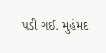પડી ગઈ. મુહંમદ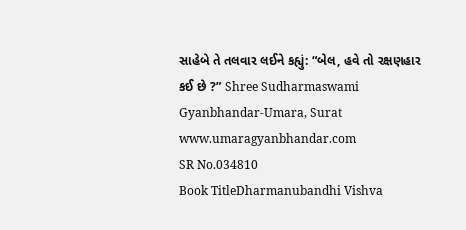સાહેબે તે તલવાર લઈને કહ્યું: “બેલ, હવે તો રક્ષણહાર કઈ છે ?” Shree Sudharmaswami Gyanbhandar-Umara, Surat www.umaragyanbhandar.com
SR No.034810
Book TitleDharmanubandhi Vishva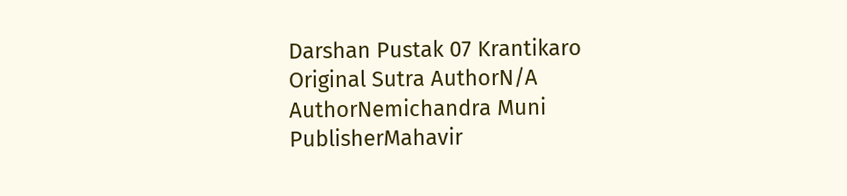Darshan Pustak 07 Krantikaro
Original Sutra AuthorN/A
AuthorNemichandra Muni
PublisherMahavir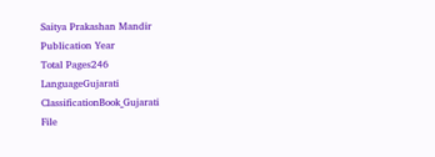Saitya Prakashan Mandir
Publication Year
Total Pages246
LanguageGujarati
ClassificationBook_Gujarati
File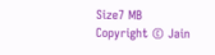Size7 MB
Copyright © Jain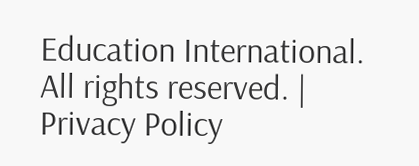Education International. All rights reserved. | Privacy Policy